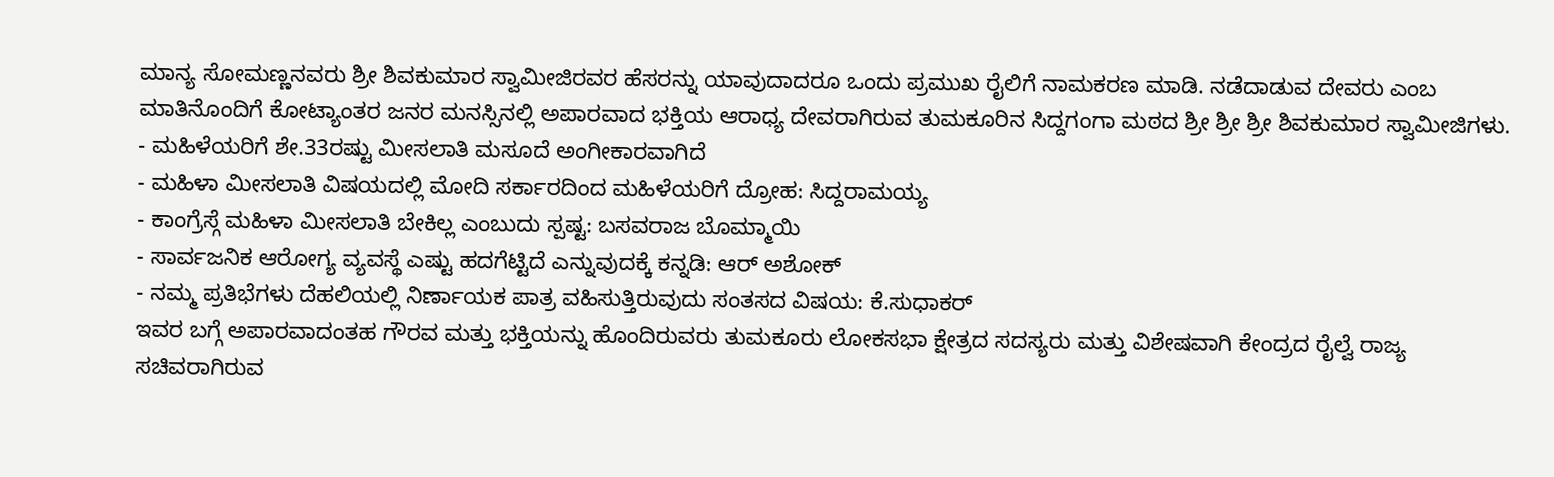ಮಾನ್ಯ ಸೋಮಣ್ಣನವರು ಶ್ರೀ ಶಿವಕುಮಾರ ಸ್ವಾಮೀಜಿರವರ ಹೆಸರನ್ನು ಯಾವುದಾದರೂ ಒಂದು ಪ್ರಮುಖ ರೈಲಿಗೆ ನಾಮಕರಣ ಮಾಡಿ. ನಡೆದಾಡುವ ದೇವರು ಎಂಬ ಮಾತಿನೊಂದಿಗೆ ಕೋಟ್ಯಾಂತರ ಜನರ ಮನಸ್ಸಿನಲ್ಲಿ ಅಪಾರವಾದ ಭಕ್ತಿಯ ಆರಾಧ್ಯ ದೇವರಾಗಿರುವ ತುಮಕೂರಿನ ಸಿದ್ದಗಂಗಾ ಮಠದ ಶ್ರೀ ಶ್ರೀ ಶ್ರೀ ಶಿವಕುಮಾರ ಸ್ವಾಮೀಜಿಗಳು.
- ಮಹಿಳೆಯರಿಗೆ ಶೇ.33ರಷ್ಟು ಮೀಸಲಾತಿ ಮಸೂದೆ ಅಂಗೀಕಾರವಾಗಿದೆ
- ಮಹಿಳಾ ಮೀಸಲಾತಿ ವಿಷಯದಲ್ಲಿ ಮೋದಿ ಸರ್ಕಾರದಿಂದ ಮಹಿಳೆಯರಿಗೆ ದ್ರೋಹ: ಸಿದ್ದರಾಮಯ್ಯ
- ಕಾಂಗ್ರೆಸ್ಗೆ ಮಹಿಳಾ ಮೀಸಲಾತಿ ಬೇಕಿಲ್ಲ ಎಂಬುದು ಸ್ಪಷ್ಟ: ಬಸವರಾಜ ಬೊಮ್ಮಾಯಿ
- ಸಾರ್ವಜನಿಕ ಆರೋಗ್ಯ ವ್ಯವಸ್ಥೆ ಎಷ್ಟು ಹದಗೆಟ್ಟಿದೆ ಎನ್ನುವುದಕ್ಕೆ ಕನ್ನಡಿ: ಆರ್ ಅಶೋಕ್
- ನಮ್ಮ ಪ್ರತಿಭೆಗಳು ದೆಹಲಿಯಲ್ಲಿ ನಿರ್ಣಾಯಕ ಪಾತ್ರ ವಹಿಸುತ್ತಿರುವುದು ಸಂತಸದ ವಿಷಯ: ಕೆ.ಸುಧಾಕರ್
ಇವರ ಬಗ್ಗೆ ಅಪಾರವಾದಂತಹ ಗೌರವ ಮತ್ತು ಭಕ್ತಿಯನ್ನು ಹೊಂದಿರುವರು ತುಮಕೂರು ಲೋಕಸಭಾ ಕ್ಷೇತ್ರದ ಸದಸ್ಯರು ಮತ್ತು ವಿಶೇಷವಾಗಿ ಕೇಂದ್ರದ ರೈಲ್ವೆ ರಾಜ್ಯ ಸಚಿವರಾಗಿರುವ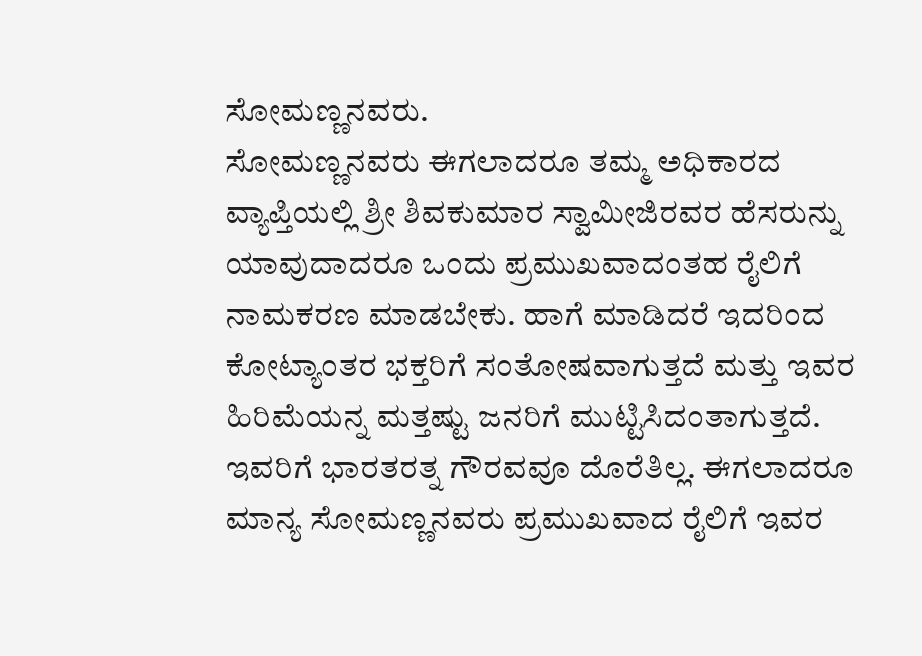ಸೋಮಣ್ಣನವರು.
ಸೋಮಣ್ಣನವರು ಈಗಲಾದರೂ ತಮ್ಮ ಅಧಿಕಾರದ ವ್ಯಾಪ್ತಿಯಲ್ಲಿ ಶ್ರೀ ಶಿವಕುಮಾರ ಸ್ವಾಮೀಜಿರವರ ಹೆಸರುನ್ನು ಯಾವುದಾದರೂ ಒಂದು ಪ್ರಮುಖವಾದಂತಹ ರೈಲಿಗೆ ನಾಮಕರಣ ಮಾಡಬೇಕು. ಹಾಗೆ ಮಾಡಿದರೆ ಇದರಿಂದ ಕೋಟ್ಯಾಂತರ ಭಕ್ತರಿಗೆ ಸಂತೋಷವಾಗುತ್ತದೆ ಮತ್ತು ಇವರ ಹಿರಿಮೆಯನ್ನ ಮತ್ತಷ್ಟು ಜನರಿಗೆ ಮುಟ್ಟಿಸಿದಂತಾಗುತ್ತದೆ. ಇವರಿಗೆ ಭಾರತರತ್ನ ಗೌರವವೂ ದೊರೆತಿಲ್ಲ. ಈಗಲಾದರೂ ಮಾನ್ಯ ಸೋಮಣ್ಣನವರು ಪ್ರಮುಖವಾದ ರೈಲಿಗೆ ಇವರ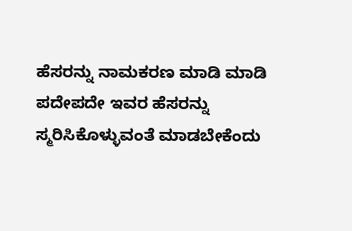ಹೆಸರನ್ನು ನಾಮಕರಣ ಮಾಡಿ ಮಾಡಿ ಪದೇಪದೇ ಇವರ ಹೆಸರನ್ನು ಸ್ಮರಿಸಿಕೊಳ್ಳುವಂತೆ ಮಾಡಬೇಕೆಂದು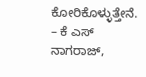ಕೋರಿಕೊಳ್ಳುತ್ತೇನೆ.
– ಕೆ ಎಸ್ ನಾಗರಾಜ್,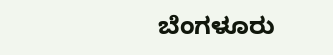ಬೆಂಗಳೂರು